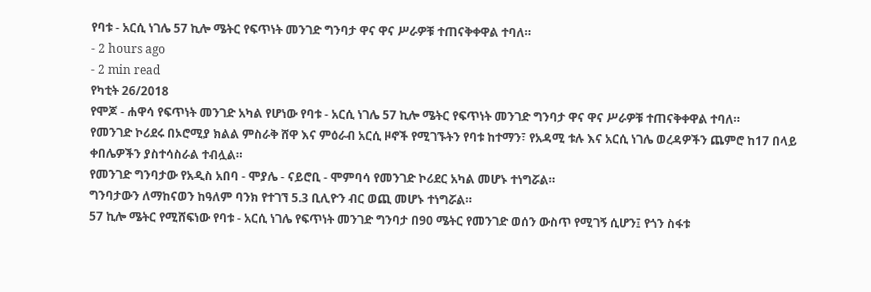የባቱ - አርሲ ነገሌ 57 ኪሎ ሜትር የፍጥነት መንገድ ግንባታ ዋና ዋና ሥራዎቹ ተጠናቅቀዋል ተባለ።
- 2 hours ago
- 2 min read
የካቲት 26/2018
የሞጆ - ሐዋሳ የፍጥነት መንገድ አካል የሆነው የባቱ - አርሲ ነገሌ 57 ኪሎ ሜትር የፍጥነት መንገድ ግንባታ ዋና ዋና ሥራዎቹ ተጠናቅቀዋል ተባለ።
የመንገድ ኮሪደሩ በኦሮሚያ ክልል ምስራቅ ሸዋ እና ምዕራብ አርሲ ዞኖች የሚገኙትን የባቱ ከተማን፣ የአዳሚ ቱሉ እና አርሲ ነገሌ ወረዳዎችን ጨምሮ ከ17 በላይ ቀበሌዎችን ያስተሳስራል ተብሏል።
የመንገድ ግንባታው የአዲስ አበባ - ሞያሌ - ናይሮቢ - ሞምባሳ የመንገድ ኮሪደር አካል መሆኑ ተነግሯል።
ግንባታውን ለማከናወን ከዓለም ባንክ የተገኘ 5.3 ቢሊዮን ብር ወጪ መሆኑ ተነግሯል።
57 ኪሎ ሜትር የሚሸፍነው የባቱ - አርሲ ነገሌ የፍጥነት መንገድ ግንባታ በ90 ሜትር የመንገድ ወሰን ውስጥ የሚገኝ ሲሆን፤ የጎን ስፋቱ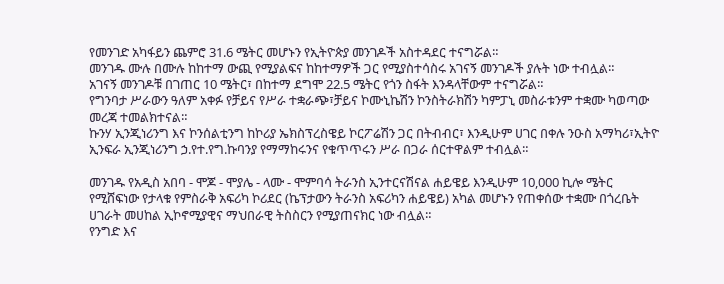የመንገድ አካፋይን ጨምሮ 31.6 ሜትር መሆኑን የኢትዮጵያ መንገዶች አስተዳደር ተናግሯል።
መንገዱ ሙሉ በሙሉ ከከተማ ውጪ የሚያልፍና ከከተማዎች ጋር የሚያስተሳስሩ አገናኝ መንገዶች ያሉት ነው ተብሏል።
አገናኝ መንገዶቹ በገጠር 10 ሜትር፣ በከተማ ደግሞ 22.5 ሜትር የጎን ስፋት እንዳላቸውም ተናግሯል።
የግንባታ ሥራውን ዓለም አቀፉ የቻይና የሥራ ተቋራጭ፣ቻይና ኮሙኒኬሽን ኮንስትራክሽን ካምፓኒ መስራቱንም ተቋሙ ካወጣው መረጃ ተመልክተናል።
ኩንሃ ኢንጂነሪንግ እና ኮንሰልቲንግ ከኮሪያ ኤክስፕረስዌይ ኮርፖሬሽን ጋር በትብብር፣ እንዲሁም ሀገር በቀሉ ንዑስ አማካሪ፣ኢትዮ ኢንፍራ ኢንጂነሪንግ ኃ.የተ.የግ.ኩባንያ የማማከሩንና የቁጥጥሩን ሥራ በጋራ ሰርተዋልም ተብሏል።

መንገዱ የአዲስ አበባ - ሞጆ - ሞያሌ - ላሙ - ሞምባሳ ትራንስ ኢንተርናሽናል ሐይዌይ እንዲሁም 10,000 ኪሎ ሜትር የሚሸፍነው የታላቁ የምስራቅ አፍሪካ ኮሪደር (ኬፕታውን ትራንስ አፍሪካን ሐይዌይ) አካል መሆኑን የጠቀሰው ተቋሙ በጎረቤት ሀገራት መሀከል ኢኮኖሚያዊና ማህበራዊ ትስስርን የሚያጠናክር ነው ብሏል።
የንግድ እና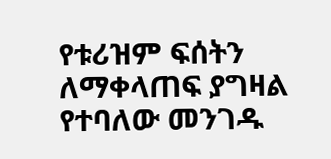የቱሪዝም ፍሰትን ለማቀላጠፍ ያግዛል የተባለው መንገዱ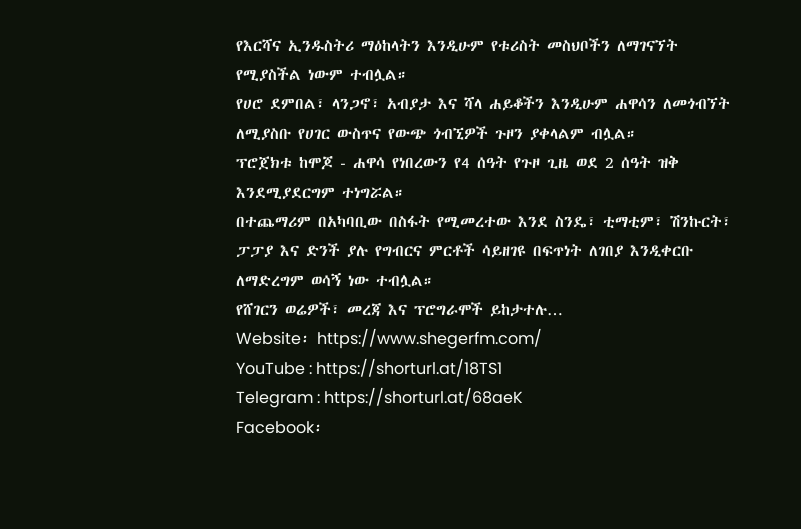የእርሻና ኢንዱስትሪ ማዕከላትን እንዲሁም የቱሪስት መስህቦችን ለማገናኘት የሚያስችል ነውም ተብሏል።
የሀሮ ደምበል፣ ላንጋኖ፣ አብያታ እና ሻላ ሐይቆችን እንዲሁም ሐዋሳን ለመጎብኘት ለሚያስቡ የሀገር ውስጥና የውጭ ጎብኚዎች ጉዞን ያቀላልም ብሏል።
ፕሮጀክቱ ከሞጆ - ሐዋሳ የነበረውን የ4 ሰዓት የጉዞ ጊዜ ወደ 2 ሰዓት ዝቅ እንደሚያደርግም ተነግሯል።
በተጨማሪም በአካባቢው በስፋት የሚመረተው እንደ ስንዴ፣ ቲማቲም፣ ሽንኩርት፣ ፓፓያ እና ድንች ያሉ የግብርና ምርቶች ሳይዘገዩ በፍጥነት ለገበያ እንዲቀርቡ ለማድረግም ወሳኝ ነው ተብሏል።
የሸገርን ወሬዎች፣ መረጃ እና ፕሮግራሞች ይከታተሉ…
Website፡ https://www.shegerfm.com/
YouTube : https://shorturl.at/18TS1
Telegram : https://shorturl.at/68aeK
Facebook፡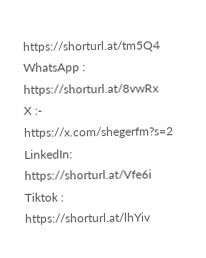https://shorturl.at/tm5Q4
WhatsApp : https://shorturl.at/8vwRx
X :- https://x.com/shegerfm?s=2
LinkedIn: https://shorturl.at/Vfe6i
Tiktok : https://shorturl.at/lhYiv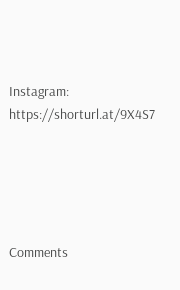Instagram: https://shorturl.at/9X4S7





Comments